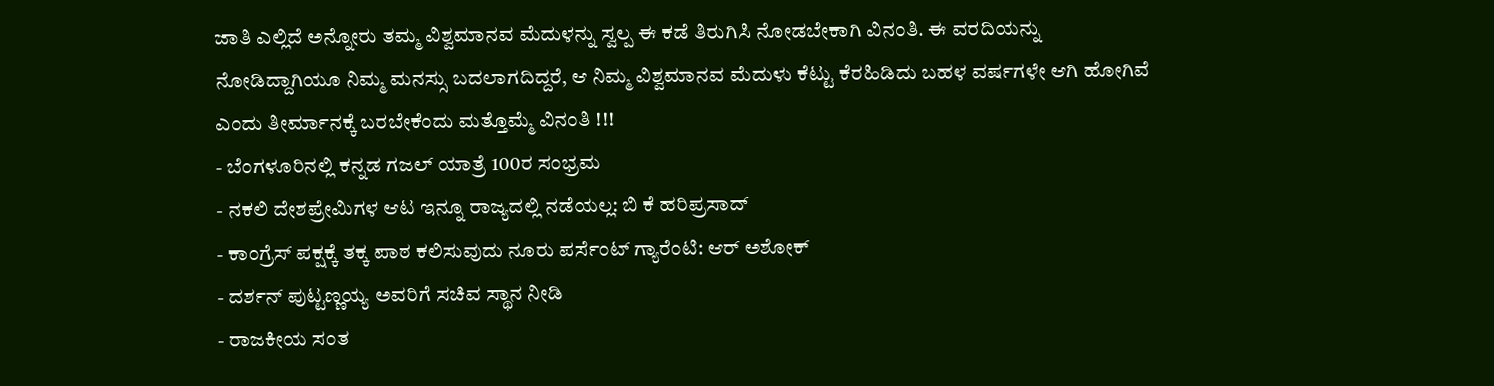ಜಾತಿ ಎಲ್ಲಿದೆ ಅನ್ನೋರು ತಮ್ಮ ವಿಶ್ವಮಾನವ ಮೆದುಳನ್ನು ಸ್ವಲ್ಪ ಈ ಕಡೆ ತಿರುಗಿಸಿ ನೋಡಬೇಕಾಗಿ ವಿನಂತಿ. ಈ ವರದಿಯನ್ನು ನೋಡಿದ್ದಾಗಿಯೂ ನಿಮ್ಮ ಮನಸ್ಸು ಬದಲಾಗದಿದ್ದರೆ, ಆ ನಿಮ್ಮ ವಿಶ್ವಮಾನವ ಮೆದುಳು ಕೆಟ್ಟು ಕೆರಹಿಡಿದು ಬಹಳ ವರ್ಷಗಳೇ ಆಗಿ ಹೋಗಿವೆ ಎಂದು ತೀರ್ಮಾನಕ್ಕೆ ಬರಬೇಕೆಂದು ಮತ್ತೊಮ್ಮೆ ವಿನಂತಿ !!!
- ಬೆಂಗಳೂರಿನಲ್ಲಿ ಕನ್ನಡ ಗಜಲ್ ಯಾತ್ರೆ 100ರ ಸಂಭ್ರಮ
- ನಕಲಿ ದೇಶಪ್ರೇಮಿಗಳ ಆಟ ಇನ್ನೂ ರಾಜ್ಯದಲ್ಲಿ ನಡೆಯಲ್ಲ: ಬಿ ಕೆ ಹರಿಪ್ರಸಾದ್
- ಕಾಂಗ್ರೆಸ್ ಪಕ್ಷಕ್ಕೆ ತಕ್ಕ ಪಾಠ ಕಲಿಸುವುದು ನೂರು ಪರ್ಸೆಂಟ್ ಗ್ಯಾರೆಂಟಿ: ಆರ್ ಅಶೋಕ್
- ದರ್ಶನ್ ಪುಟ್ಟಣ್ಣಯ್ಯ ಅವರಿಗೆ ಸಚಿವ ಸ್ಥಾನ ನೀಡಿ
- ರಾಜಕೀಯ ಸಂತ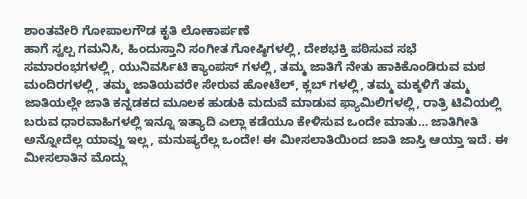ಶಾಂತವೇರಿ ಗೋಪಾಲಗೌಡ ಕೃತಿ ಲೋಕಾರ್ಪಣೆ
ಹಾಗೆ ಸ್ವಲ್ಪ ಗಮನಿಸಿ, ಹಿಂದುಸ್ತಾನಿ ಸಂಗೀತ ಗೋಷ್ಠಿಗಳಲ್ಲಿ, ದೇಶಭಕ್ತಿ ಪಠಿಸುವ ಸಭೆ ಸಮಾರಂಭಗಳಲ್ಲಿ, ಯುನಿವರ್ಸಿಟಿ ಕ್ಯಾಂಪಸ್ ಗಳಲ್ಲಿ, ತಮ್ಮ ಜಾತಿಗೆ ನೇತು ಹಾಕಿಕೊಂಡಿರುವ ಮಠ ಮಂದಿರಗಳಲ್ಲಿ, ತಮ್ಮ ಜಾತಿಯವರೇ ಸೇರುವ ಹೋಟೆಲ್, ಕ್ಲಬ್ ಗಳಲ್ಲಿ, ತಮ್ಮ ಮಕ್ಕಳಿಗೆ ತಮ್ಮ ಜಾತಿಯಲ್ಲೇ ಜಾತಿ ಕನ್ನಡಕದ ಮೂಲಕ ಹುಡುಕಿ ಮದುವೆ ಮಾಡುವ ಫ್ಯಾಮಿಲಿಗಳಲ್ಲಿ, ರಾತ್ರಿ ಟಿವಿಯಲ್ಲಿ ಬರುವ ಧಾರವಾಹಿಗಳಲ್ಲಿ ಇನ್ನೂ ಇತ್ಯಾದಿ ಎಲ್ಲಾ ಕಡೆಯೂ ಕೇಳಿಸುವ ಒಂದೇ ಮಾತು… ಜಾತಿಗೀತಿ ಅನ್ನೋದೆಲ್ಲ ಯಾವ್ದು ಇಲ್ಲ, ಮನುಷ್ಯರೆಲ್ಲ ಒಂದೇ! ಈ ಮೀಸಲಾತಿಯಿಂದ ಜಾತಿ ಜಾಸ್ತಿ ಆಯ್ತಾ ಇದೆ. ಈ ಮೀಸಲಾತಿನ ಮೊದ್ಲು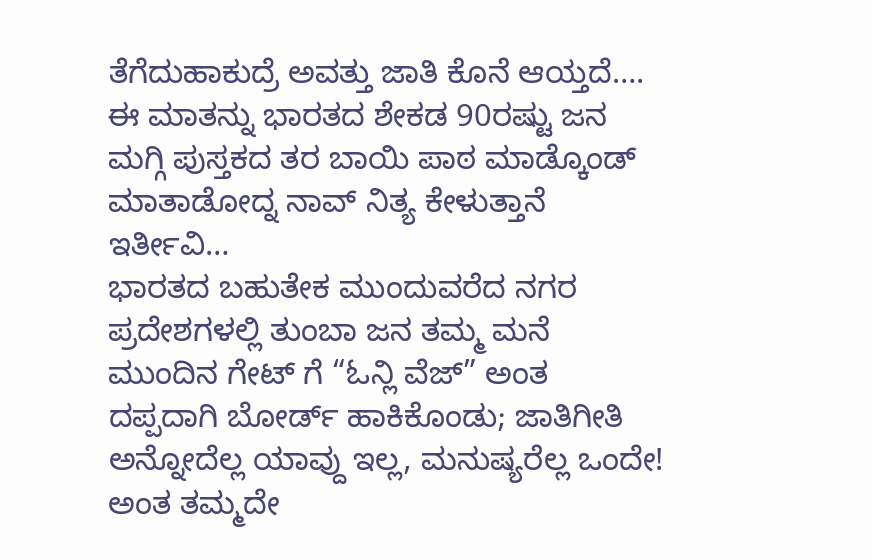ತೆಗೆದುಹಾಕುದ್ರೆ ಅವತ್ತು ಜಾತಿ ಕೊನೆ ಆಯ್ತದೆ…. ಈ ಮಾತನ್ನು ಭಾರತದ ಶೇಕಡ 90ರಷ್ಟು ಜನ ಮಗ್ಗಿ ಪುಸ್ತಕದ ತರ ಬಾಯಿ ಪಾಠ ಮಾಡ್ಕೊಂಡ್ ಮಾತಾಡೋದ್ನ ನಾವ್ ನಿತ್ಯ ಕೇಳುತ್ತಾನೆ ಇರ್ತೀವಿ…
ಭಾರತದ ಬಹುತೇಕ ಮುಂದುವರೆದ ನಗರ ಪ್ರದೇಶಗಳಲ್ಲಿ ತುಂಬಾ ಜನ ತಮ್ಮ ಮನೆ ಮುಂದಿನ ಗೇಟ್ ಗೆ “ಓನ್ಲಿ ವೆಜ್” ಅಂತ ದಪ್ಪದಾಗಿ ಬೋರ್ಡ್ ಹಾಕಿಕೊಂಡು; ಜಾತಿಗೀತಿ ಅನ್ನೋದೆಲ್ಲ ಯಾವ್ದು ಇಲ್ಲ, ಮನುಷ್ಯರೆಲ್ಲ ಒಂದೇ! ಅಂತ ತಮ್ಮದೇ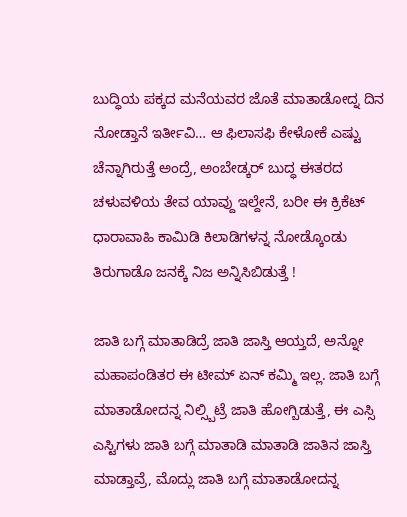ಬುದ್ಧಿಯ ಪಕ್ಕದ ಮನೆಯವರ ಜೊತೆ ಮಾತಾಡೋದ್ನ ದಿನ ನೋಡ್ತಾನೆ ಇರ್ತೀವಿ… ಆ ಫಿಲಾಸಫಿ ಕೇಳೋಕೆ ಎಷ್ಟು ಚೆನ್ನಾಗಿರುತ್ತೆ ಅಂದ್ರೆ, ಅಂಬೇಡ್ಕರ್ ಬುದ್ಧ ಈತರದ ಚಳುವಳಿಯ ತೇವ ಯಾವ್ದು ಇಲ್ದೇನೆ, ಬರೀ ಈ ಕ್ರಿಕೆಟ್ ಧಾರಾವಾಹಿ ಕಾಮಿಡಿ ಕಿಲಾಡಿಗಳನ್ನ ನೋಡ್ಕೊಂಡು ತಿರುಗಾಡೊ ಜನಕ್ಕೆ ನಿಜ ಅನ್ನಿಸಿಬಿಡುತ್ತೆ !

ಜಾತಿ ಬಗ್ಗೆ ಮಾತಾಡಿದ್ರೆ ಜಾತಿ ಜಾಸ್ತಿ ಆಯ್ತದೆ, ಅನ್ನೋ ಮಹಾಪಂಡಿತರ ಈ ಟೀಮ್ ಏನ್ ಕಮ್ಮಿ ಇಲ್ಲ. ಜಾತಿ ಬಗ್ಗೆ ಮಾತಾಡೋದನ್ನ ನಿಲ್ಸ್ಬಿಟ್ರೆ ಜಾತಿ ಹೋಗ್ಬಿಡುತ್ತೆ, ಈ ಎಸ್ಸಿ ಎಸ್ಟಿಗಳು ಜಾತಿ ಬಗ್ಗೆ ಮಾತಾಡಿ ಮಾತಾಡಿ ಜಾತಿನ ಜಾಸ್ತಿ ಮಾಡ್ತಾವ್ರೆ, ಮೊದ್ಲು ಜಾತಿ ಬಗ್ಗೆ ಮಾತಾಡೋದನ್ನ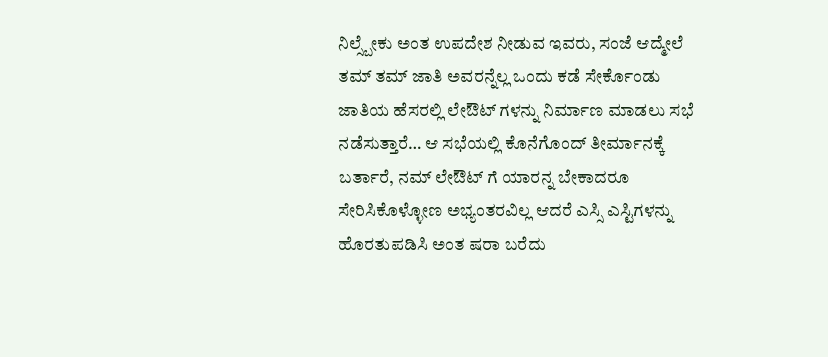ನಿಲ್ಸ್ಬೇಕು ಅಂತ ಉಪದೇಶ ನೀಡುವ ಇವರು, ಸಂಜೆ ಆದ್ಮೇಲೆ ತಮ್ ತಮ್ ಜಾತಿ ಅವರನ್ನೆಲ್ಲ ಒಂದು ಕಡೆ ಸೇರ್ಕೊಂಡು ಜಾತಿಯ ಹೆಸರಲ್ಲಿ ಲೇಔಟ್ ಗಳನ್ನು ನಿರ್ಮಾಣ ಮಾಡಲು ಸಭೆ ನಡೆಸುತ್ತಾರೆ… ಆ ಸಭೆಯಲ್ಲಿ ಕೊನೆಗೊಂದ್ ತೀರ್ಮಾನಕ್ಕೆ ಬರ್ತಾರೆ, ನಮ್ ಲೇಔಟ್ ಗೆ ಯಾರನ್ನ ಬೇಕಾದರೂ ಸೇರಿಸಿಕೊಳ್ಳೋಣ ಅಭ್ಯಂತರವಿಲ್ಲ ಆದರೆ ಎಸ್ಸಿ ಎಸ್ಟಿಗಳನ್ನು ಹೊರತುಪಡಿಸಿ ಅಂತ ಷರಾ ಬರೆದು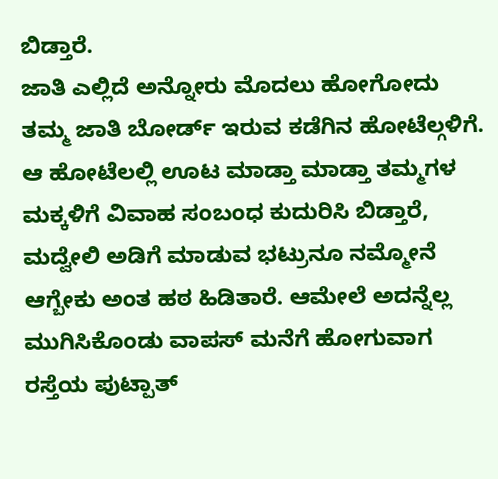ಬಿಡ್ತಾರೆ.
ಜಾತಿ ಎಲ್ಲಿದೆ ಅನ್ನೋರು ಮೊದಲು ಹೋಗೋದು ತಮ್ಮ ಜಾತಿ ಬೋರ್ಡ್ ಇರುವ ಕಡೆಗಿನ ಹೋಟೆಲ್ಗಳಿಗೆ. ಆ ಹೋಟೆಲಲ್ಲಿ ಊಟ ಮಾಡ್ತಾ ಮಾಡ್ತಾ ತಮ್ಮಗಳ ಮಕ್ಕಳಿಗೆ ವಿವಾಹ ಸಂಬಂಧ ಕುದುರಿಸಿ ಬಿಡ್ತಾರೆ, ಮದ್ವೇಲಿ ಅಡಿಗೆ ಮಾಡುವ ಭಟ್ರುನೂ ನಮ್ಮೋನೆ ಆಗ್ಬೇಕು ಅಂತ ಹಠ ಹಿಡಿತಾರೆ. ಆಮೇಲೆ ಅದನ್ನೆಲ್ಲ ಮುಗಿಸಿಕೊಂಡು ವಾಪಸ್ ಮನೆಗೆ ಹೋಗುವಾಗ ರಸ್ತೆಯ ಪುಟ್ಪಾತ್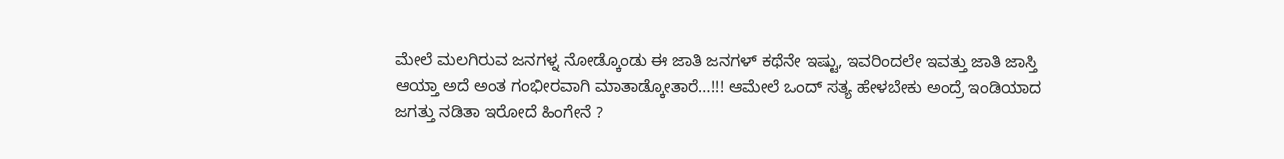ಮೇಲೆ ಮಲಗಿರುವ ಜನಗಳ್ನ ನೋಡ್ಕೊಂಡು ಈ ಜಾತಿ ಜನಗಳ್ ಕಥೆನೇ ಇಷ್ಟು, ಇವರಿಂದಲೇ ಇವತ್ತು ಜಾತಿ ಜಾಸ್ತಿ ಆಯ್ತಾ ಅದೆ ಅಂತ ಗಂಭೀರವಾಗಿ ಮಾತಾಡ್ಕೋತಾರೆ…!!! ಆಮೇಲೆ ಒಂದ್ ಸತ್ಯ ಹೇಳಬೇಕು ಅಂದ್ರೆ ಇಂಡಿಯಾದ ಜಗತ್ತು ನಡಿತಾ ಇರೋದೆ ಹಿಂಗೇನೆ ?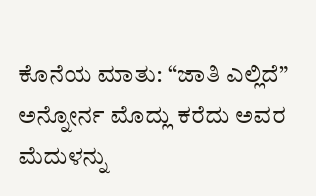ಕೊನೆಯ ಮಾತು: “ಜಾತಿ ಎಲ್ಲಿದೆ” ಅನ್ನೋರ್ನ ಮೊದ್ಲು ಕರೆದು ಅವರ ಮೆದುಳನ್ನು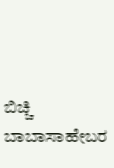ಬಿಚ್ಚಿ ಬಾಬಾಸಾಹೇಬರ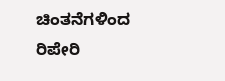ಚಿಂತನೆಗಳಿಂದ ರಿಪೇರಿ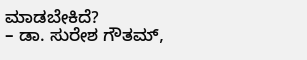ಮಾಡಬೇಕಿದೆ?
– ಡಾ. ಸುರೇಶ ಗೌತಮ್,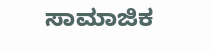ಸಾಮಾಜಿಕ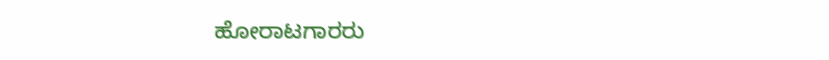ಹೋರಾಟಗಾರರು